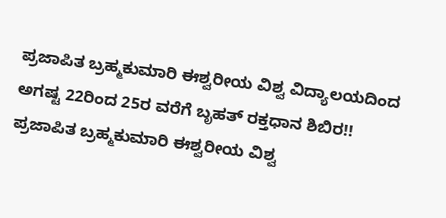ಪ್ರಜಾಪಿತ ಬ್ರಹ್ಮಕುಮಾರಿ ಈಶ್ವರೀಯ ವಿಶ್ವ ವಿದ್ಯಾಲಯದಿಂದ ಅಗಷ್ಟ 22ರಿಂದ 25ರ ವರೆಗೆ ಬೃಹತ್ ರಕ್ತಧಾನ ಶಿಬಿರ!!
ಪ್ರಜಾಪಿತ ಬ್ರಹ್ಮಕುಮಾರಿ ಈಶ್ವರೀಯ ವಿಶ್ವ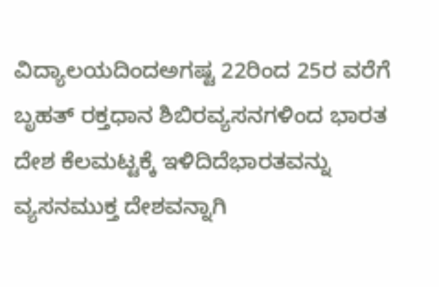ವಿದ್ಯಾಲಯದಿಂದಅಗಷ್ಟ 22ರಿಂದ 25ರ ವರೆಗೆ ಬೃಹತ್ ರಕ್ತಧಾನ ಶಿಬಿರವ್ಯಸನಗಳಿಂದ ಭಾರತ ದೇಶ ಕೆಲಮಟ್ಟಕ್ಕೆ ಇಳಿದಿದೆಭಾರತವನ್ನು ವ್ಯಸನಮುಕ್ತ ದೇಶವನ್ನಾಗಿ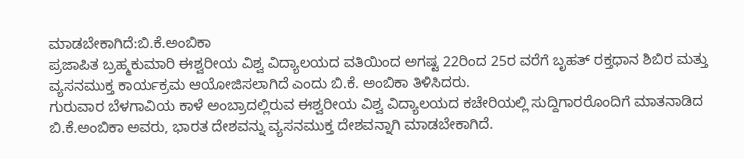ಮಾಡಬೇಕಾಗಿದೆ:ಬಿ.ಕೆ.ಅಂಬಿಕಾ
ಪ್ರಜಾಪಿತ ಬ್ರಹ್ಮಕುಮಾರಿ ಈಶ್ವರೀಯ ವಿಶ್ವ ವಿದ್ಯಾಲಯದ ವತಿಯಿಂದ ಅಗಷ್ಟ 22ರಿಂದ 25ರ ವರೆಗೆ ಬೃಹತ್ ರಕ್ತಧಾನ ಶಿಬಿರ ಮತ್ತು ವ್ಯಸನಮುಕ್ತ ಕಾರ್ಯಕ್ರಮ ಆಯೋಜಿಸಲಾಗಿದೆ ಎಂದು ಬಿ.ಕೆ. ಅಂಬಿಕಾ ತಿಳಿಸಿದರು.
ಗುರುವಾರ ಬೆಳಗಾವಿಯ ಕಾಳೆ ಅಂಬ್ರಾದಲ್ಲಿರುವ ಈಶ್ವರೀಯ ವಿಶ್ವ ವಿದ್ಯಾಲಯದ ಕಚೇರಿಯಲ್ಲಿ ಸುದ್ದಿಗಾರರೊಂದಿಗೆ ಮಾತನಾಡಿದ ಬಿ.ಕೆ.ಅಂಬಿಕಾ ಅವರು, ಭಾರತ ದೇಶವನ್ನು ವ್ಯಸನಮುಕ್ತ ದೇಶವನ್ನಾಗಿ ಮಾಡಬೇಕಾಗಿದೆ.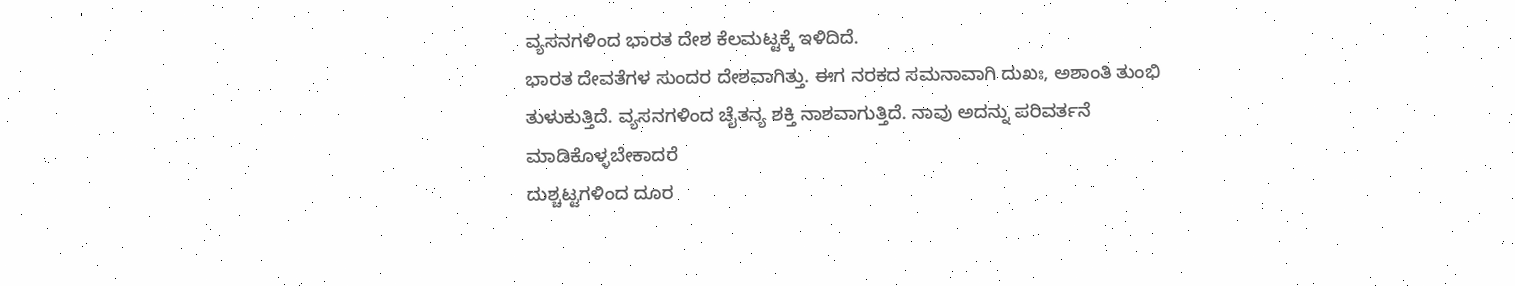ವ್ಯಸನಗಳಿಂದ ಭಾರತ ದೇಶ ಕೆಲಮಟ್ಟಕ್ಕೆ ಇಳಿದಿದೆ.
ಭಾರತ ದೇವತೆಗಳ ಸುಂದರ ದೇಶವಾಗಿತ್ತು. ಈಗ ನರಕದ ಸಮನಾವಾಗಿ ದುಖಃ, ಅಶಾಂತಿ ತುಂಭಿ ತುಳುಕುತ್ತಿದೆ. ವ್ಯಸನಗಳಿಂದ ಚೈತನ್ಯ ಶಕ್ತಿ ನಾಶವಾಗುತ್ತಿದೆ. ನಾವು ಅದನ್ನು ಪರಿವರ್ತನೆ ಮಾಡಿಕೊಳ್ಳಬೇಕಾದರೆ
ದುಶ್ಚಟ್ಟಗಳಿಂದ ದೂರ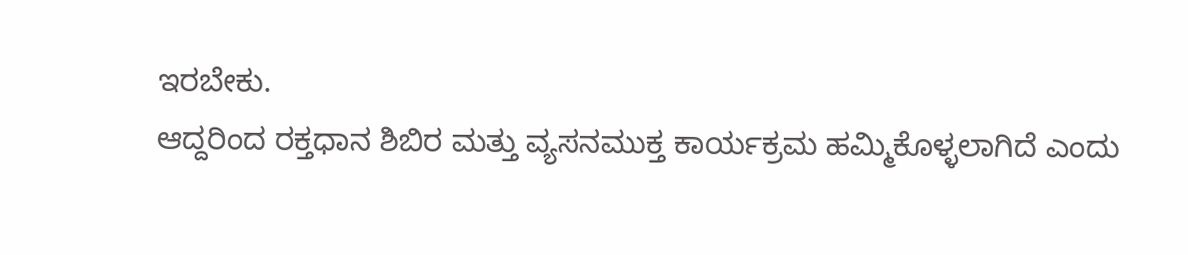ಇರಬೇಕು.
ಆದ್ದರಿಂದ ರಕ್ತಧಾನ ಶಿಬಿರ ಮತ್ತು ವ್ಯಸನಮುಕ್ತ ಕಾರ್ಯಕ್ರಮ ಹಮ್ಮಿಕೊಳ್ಳಲಾಗಿದೆ ಎಂದು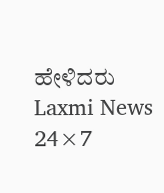ಹೇಳಿದರು
Laxmi News 24×7